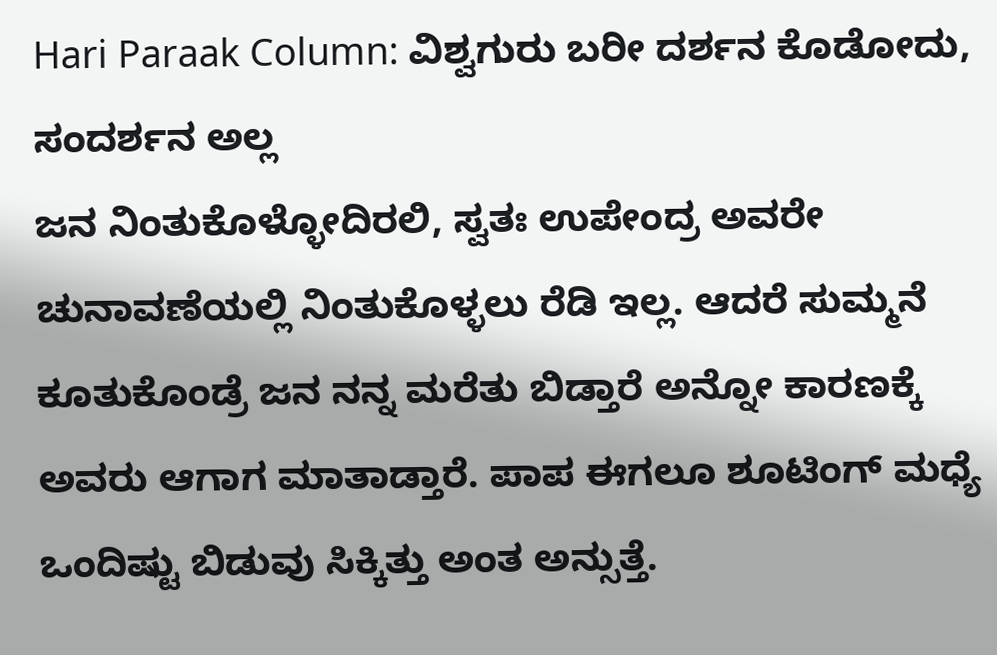Hari Paraak Column: ವಿಶ್ವಗುರು ಬರೀ ದರ್ಶನ ಕೊಡೋದು, ಸಂದರ್ಶನ ಅಲ್ಲ
ಜನ ನಿಂತುಕೊಳ್ಳೋದಿರಲಿ, ಸ್ವತಃ ಉಪೇಂದ್ರ ಅವರೇ ಚುನಾವಣೆಯಲ್ಲಿ ನಿಂತುಕೊಳ್ಳಲು ರೆಡಿ ಇಲ್ಲ. ಆದರೆ ಸುಮ್ಮನೆ ಕೂತುಕೊಂಡ್ರೆ ಜನ ನನ್ನ ಮರೆತು ಬಿಡ್ತಾರೆ ಅನ್ನೋ ಕಾರಣಕ್ಕೆ ಅವರು ಆಗಾಗ ಮಾತಾಡ್ತಾರೆ. ಪಾಪ ಈಗಲೂ ಶೂಟಿಂಗ್ ಮಧ್ಯೆ ಒಂದಿಷ್ಟು ಬಿಡುವು ಸಿಕ್ಕಿತ್ತು ಅಂತ ಅನ್ಸುತ್ತೆ.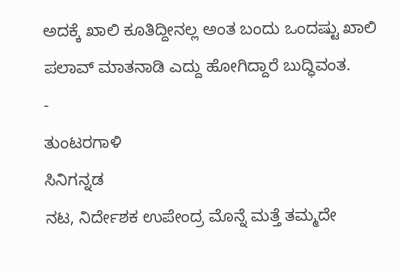ಅದಕ್ಕೆ ಖಾಲಿ ಕೂತಿದ್ದೀನಲ್ಲ ಅಂತ ಬಂದು ಒಂದಷ್ಟು ಖಾಲಿ ಪಲಾವ್ ಮಾತನಾಡಿ ಎದ್ದು ಹೋಗಿದ್ದಾರೆ ಬುದ್ಧಿವಂತ.
-
ತುಂಟರಗಾಳಿ
ಸಿನಿಗನ್ನಡ
ನಟ, ನಿರ್ದೇಶಕ ಉಪೇಂದ್ರ ಮೊನ್ನೆ ಮತ್ತೆ ತಮ್ಮದೇ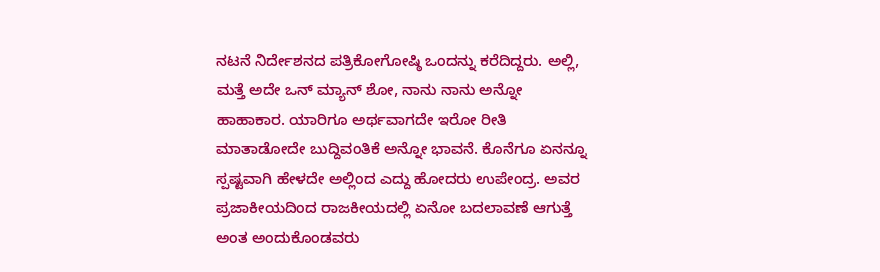ನಟನೆ ನಿರ್ದೇಶನದ ಪತ್ರಿಕೋಗೋಷ್ಠಿ ಒಂದನ್ನು ಕರೆದಿದ್ದರು. ಅಲ್ಲಿ, ಮತ್ತೆ ಅದೇ ಒನ್ ಮ್ಯಾನ್ ಶೋ, ನಾನು ನಾನು ಅನ್ನೋ ಹಾಹಾಕಾರ. ಯಾರಿಗೂ ಅರ್ಥವಾಗದೇ ಇರೋ ರೀತಿ ಮಾತಾಡೋದೇ ಬುದ್ದಿವಂತಿಕೆ ಅನ್ನೋ ಭಾವನೆ. ಕೊನೆಗೂ ಏನನ್ನೂ ಸ್ಪಷ್ಟವಾಗಿ ಹೇಳದೇ ಅಲ್ಲಿಂದ ಎದ್ದು ಹೋದರು ಉಪೇಂದ್ರ. ಅವರ ಪ್ರಜಾಕೀಯದಿಂದ ರಾಜಕೀಯದಲ್ಲಿ ಏನೋ ಬದಲಾವಣೆ ಆಗುತ್ತೆ ಅಂತ ಅಂದುಕೊಂಡವರು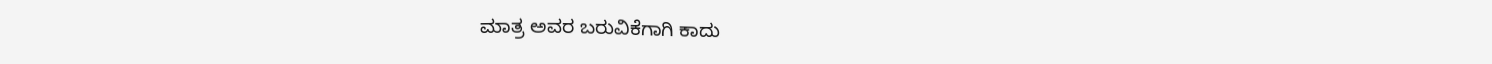ಮಾತ್ರ ಅವರ ಬರುವಿಕೆಗಾಗಿ ಕಾದು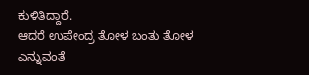ಕುಳಿತಿದ್ದಾರೆ.
ಆದರೆ ಉಪೇಂದ್ರ ತೋಳ ಬಂತು ತೋಳ ಎನ್ನುವಂತೆ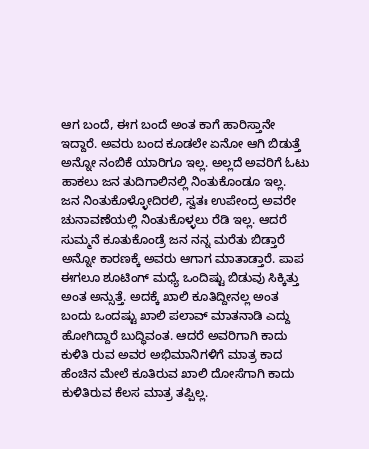ಆಗ ಬಂದೆ, ಈಗ ಬಂದೆ ಅಂತ ಕಾಗೆ ಹಾರಿಸ್ತಾನೇ ಇದ್ದಾರೆ. ಅವರು ಬಂದ ಕೂಡಲೇ ಏನೋ ಆಗಿ ಬಿಡುತ್ತೆ ಅನ್ನೋ ನಂಬಿಕೆ ಯಾರಿಗೂ ಇಲ್ಲ. ಅಲ್ಲದೆ ಅವರಿಗೆ ಓಟು ಹಾಕಲು ಜನ ತುದಿಗಾಲಿನಲ್ಲಿ ನಿಂತುಕೊಂಡೂ ಇಲ್ಲ.
ಜನ ನಿಂತುಕೊಳ್ಳೋದಿರಲಿ, ಸ್ವತಃ ಉಪೇಂದ್ರ ಅವರೇ ಚುನಾವಣೆಯಲ್ಲಿ ನಿಂತುಕೊಳ್ಳಲು ರೆಡಿ ಇಲ್ಲ. ಆದರೆ ಸುಮ್ಮನೆ ಕೂತುಕೊಂಡ್ರೆ ಜನ ನನ್ನ ಮರೆತು ಬಿಡ್ತಾರೆ ಅನ್ನೋ ಕಾರಣಕ್ಕೆ ಅವರು ಆಗಾಗ ಮಾತಾಡ್ತಾರೆ. ಪಾಪ ಈಗಲೂ ಶೂಟಿಂಗ್ ಮಧ್ಯೆ ಒಂದಿಷ್ಟು ಬಿಡುವು ಸಿಕ್ಕಿತ್ತು ಅಂತ ಅನ್ಸುತ್ತೆ. ಅದಕ್ಕೆ ಖಾಲಿ ಕೂತಿದ್ದೀನಲ್ಲ ಅಂತ ಬಂದು ಒಂದಷ್ಟು ಖಾಲಿ ಪಲಾವ್ ಮಾತನಾಡಿ ಎದ್ದು ಹೋಗಿದ್ದಾರೆ ಬುದ್ಧಿವಂತ. ಆದರೆ ಅವರಿಗಾಗಿ ಕಾದು ಕುಳಿತಿ ರುವ ಅವರ ಅಭಿಮಾನಿಗಳಿಗೆ ಮಾತ್ರ ಕಾದ ಹೆಂಚಿನ ಮೇಲೆ ಕೂತಿರುವ ಖಾಲಿ ದೋಸೆಗಾಗಿ ಕಾದು ಕುಳಿತಿರುವ ಕೆಲಸ ಮಾತ್ರ ತಪ್ಪಿಲ್ಲ.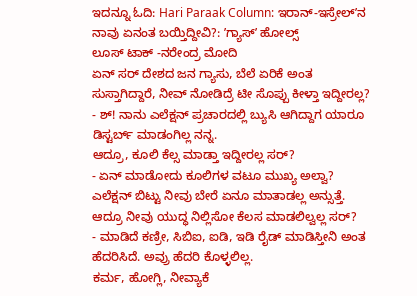ಇದನ್ನೂ ಓದಿ: Hari Paraak Column: ಇರಾನ್-ಇಸ್ರೇಲ್ʼನ ನಾವು ಏನಂತ ಬಯ್ತಿದ್ದೀವಿ?: ʼಗ್ಯಾಸ್ʼ ಹೋಲ್ಸ್
ಲೂಸ್ ಟಾಕ್ -ನರೇಂದ್ರ ಮೋದಿ
ಏನ್ ಸರ್ ದೇಶದ ಜನ ಗ್ಯಾಸು, ಬೆಲೆ ಏರಿಕೆ ಅಂತ ಸುಸ್ತಾಗಿದ್ದಾರೆ, ನೀವ್ ನೋಡಿದ್ರೆ ಟೀ ಸೊಪ್ಪು ಕೀಳ್ತಾ ಇದ್ದೀರಲ್ಲ?
- ಶ್! ನಾನು ಎಲೆಕ್ಷನ್ ಪ್ರಚಾರದಲ್ಲಿ ಬ್ಯುಸಿ ಆಗಿದ್ದಾಗ ಯಾರೂ ಡಿಸ್ಟರ್ಬ್ ಮಾಡಂಗಿಲ್ಲ ನನ್ನ.
ಆದ್ರೂ, ಕೂಲಿ ಕೆಲ್ಸ ಮಾಡ್ತಾ ಇದ್ದೀರಲ್ಲ ಸರ್?
- ಏನ್ ಮಾಡೋದು ಕೂಲಿಗಳ ವಟೂ ಮುಖ್ಯ ಅಲ್ವಾ?
ಎಲೆಕ್ಷನ್ ಬಿಟ್ಟು ನೀವು ಬೇರೆ ಏನೂ ಮಾತಾಡಲ್ಲ ಅನ್ಸುತ್ತೆ. ಆದ್ರೂ ನೀವು ಯುದ್ಧ ನಿಲ್ಲಿಸೋ ಕೆಲಸ ಮಾಡಲಿಲ್ವಲ್ಲ ಸರ್?
- ಮಾಡಿದೆ ಕಣ್ರೀ, ಸಿಬಿಐ, ಐಡಿ, ಇಡಿ ರೈಡ್ ಮಾಡಿಸ್ತೀನಿ ಅಂತ ಹೆದರಿಸಿದೆ. ಅವ್ರು ಹೆದರಿ ಕೊಳ್ಳಲಿಲ್ಲ.
ಕರ್ಮ, ಹೋಗ್ಲಿ, ನೀವ್ಯಾಕೆ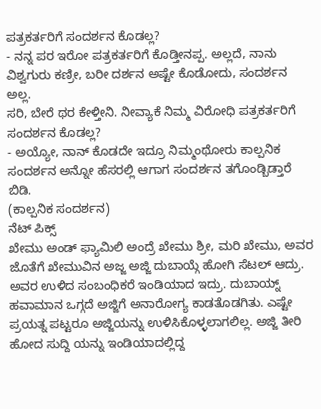ಪತ್ರಕರ್ತರಿಗೆ ಸಂದರ್ಶನ ಕೊಡಲ್ಲ?
- ನನ್ನ ಪರ ಇರೋ ಪತ್ರಕರ್ತರಿಗೆ ಕೊಡ್ತೀನಪ್ಪ. ಅಲ್ಲದೆ, ನಾನು ವಿಶ್ವಗುರು ಕಣ್ರೀ, ಬರೀ ದರ್ಶನ ಅಷ್ಟೇ ಕೊಡೋದು, ಸಂದರ್ಶನ ಅಲ್ಲ.
ಸರಿ, ಬೇರೆ ಥರ ಕೇಳ್ತೀನಿ. ನೀವ್ಯಾಕೆ ನಿಮ್ಮ ವಿರೋಧಿ ಪತ್ರಕರ್ತರಿಗೆ ಸಂದರ್ಶನ ಕೊಡಲ್ಲ?
- ಅಯ್ಯೋ, ನಾನ್ ಕೊಡದೇ ಇದ್ರೂ ನಿಮ್ಮಂಥೋರು ಕಾಲ್ಪನಿಕ ಸಂದರ್ಶನ ಅನ್ನೋ ಹೆಸರಲ್ಲಿ ಆಗಾಗ ಸಂದರ್ಶನ ತಗೊಂಡ್ಬಿಡ್ತಾರೆ ಬಿಡಿ.
(ಕಾಲ್ಪನಿಕ ಸಂದರ್ಶನ)
ನೆಟ್ ಪಿಕ್ಸ್
ಖೇಮು ಅಂಡ್ ಫ್ಯಾಮಿಲಿ ಅಂದ್ರೆ ಖೇಮು ಶ್ರೀ, ಮರಿ ಖೇಮು, ಅವರ ಜೊತೆಗೆ ಖೇಮುವಿನ ಅಜ್ಜ ಅಜ್ಜಿ ದುಬಾಯ್ಗೆ ಹೋಗಿ ಸೆಟಲ್ ಆದ್ರು. ಅವರ ಉಳಿದ ಸಂಬಂಧಿಕರೆ ಇಂಡಿಯಾದ ಇದ್ರು. ದುಬಾಯ್ನ್ ಹವಾಮಾನ ಒಗ್ಗದೆ ಅಜ್ಜಿಗೆ ಅನಾರೋಗ್ಯ ಕಾಡತೊಡಗಿತು. ಎಷ್ಟೇ ಪ್ರಯತ್ನ ಪಟ್ಟರೂ ಅಜ್ಜಿಯನ್ನು ಉಳಿಸಿಕೊಳ್ಳಲಾಗಲಿಲ್ಲ. ಅಜ್ಜಿ ತೀರಿ ಹೋದ ಸುದ್ದಿ ಯನ್ನು ಇಂಡಿಯಾದಲ್ಲಿದ್ದ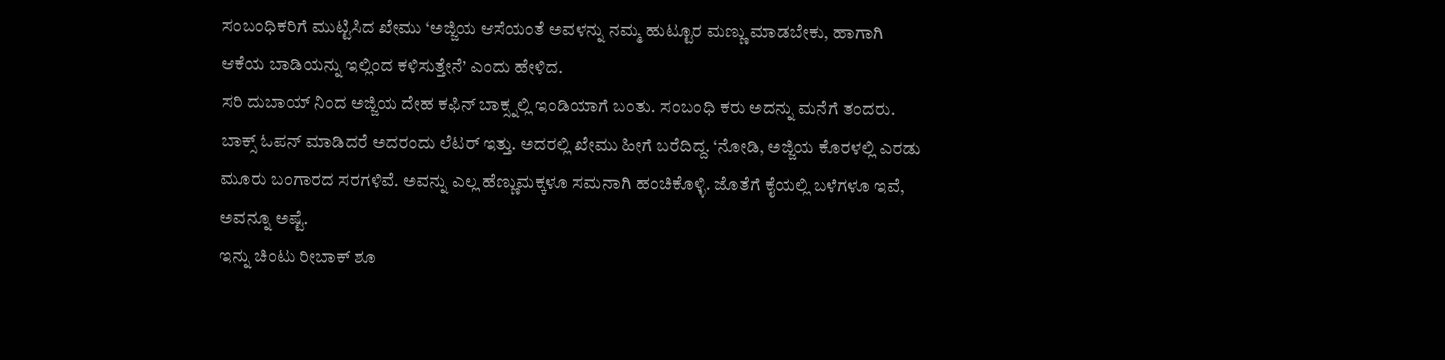ಸಂಬಂಧಿಕರಿಗೆ ಮುಟ್ಟಿಸಿದ ಖೇಮು ‘ಅಜ್ಜಿಯ ಆಸೆಯಂತೆ ಅವಳನ್ನು ನಮ್ಮ ಹುಟ್ಟೂರ ಮಣ್ಣು ಮಾಡಬೇಕು, ಹಾಗಾಗಿ ಆಕೆಯ ಬಾಡಿಯನ್ನು ಇಲ್ಲಿಂದ ಕಳಿಸುತ್ತೇನೆ’ ಎಂದು ಹೇಳಿದ.
ಸರಿ ದುಬಾಯ್ ನಿಂದ ಅಜ್ಜಿಯ ದೇಹ ಕಫಿನ್ ಬಾಕ್ಸ್ನಲ್ಲಿ ಇಂಡಿಯಾಗೆ ಬಂತು. ಸಂಬಂಧಿ ಕರು ಅದನ್ನು ಮನೆಗೆ ತಂದರು. ಬಾಕ್ಸ್ ಓಪನ್ ಮಾಡಿದರೆ ಅದರಂದು ಲೆಟರ್ ಇತ್ತು. ಅದರಲ್ಲಿ ಖೇಮು ಹೀಗೆ ಬರೆದಿದ್ದ. ‘ನೋಡಿ, ಅಜ್ಜಿಯ ಕೊರಳಲ್ಲಿ ಎರಡು ಮೂರು ಬಂಗಾರದ ಸರಗಳಿವೆ. ಅವನ್ನು ಎಲ್ಲ ಹೆಣ್ಣುಮಕ್ಕಳೂ ಸಮನಾಗಿ ಹಂಚಿಕೊಳ್ಳಿ. ಜೊತೆಗೆ ಕೈಯಲ್ಲಿ ಬಳೆಗಳೂ ಇವೆ, ಅವನ್ನೂ ಅಷ್ಟೆ.
ಇನ್ನು ಚಿಂಟು ರೀಬಾಕ್ ಶೂ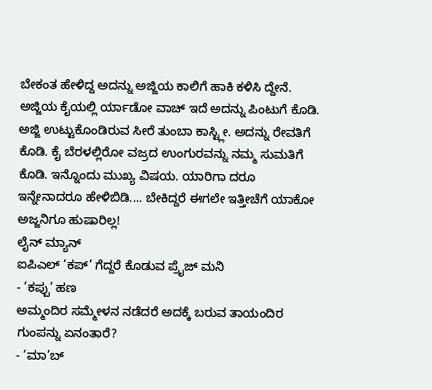ಬೇಕಂತ ಹೇಳಿದ್ದ ಅದನ್ನು ಅಜ್ಜಿಯ ಕಾಲಿಗೆ ಹಾಕಿ ಕಳಿಸಿ ದ್ದೇನೆ. ಅಜ್ಜಿಯ ಕೈಯಲ್ಲಿ ರ್ಯಾಡೋ ವಾಚ್ ಇದೆ ಅದನ್ನು ಪಿಂಟುಗೆ ಕೊಡಿ. ಅಜ್ಜಿ ಉಟ್ಟುಕೊಂಡಿರುವ ಸೀರೆ ತುಂಬಾ ಕಾಸ್ಟ್ಲೀ. ಅದನ್ನು ರೇವತಿಗೆ ಕೊಡಿ. ಕೈ ಬೆರಳಲ್ಲಿರೋ ವಜ್ರದ ಉಂಗುರವನ್ನು ನಮ್ಮ ಸುಮತಿಗೆ ಕೊಡಿ. ಇನ್ನೊಂದು ಮುಖ್ಯ ವಿಷಯ. ಯಾರಿಗಾ ದರೂ ಇನ್ನೇನಾದರೂ ಹೇಳಿಬಿಡಿ.... ಬೇಕಿದ್ದರೆ ಈಗಲೇ ಇತ್ತೀಚೆಗೆ ಯಾಕೋ ಅಜ್ಜನಿಗೂ ಹುಷಾರಿಲ್ಲ!
ಲೈನ್ ಮ್ಯಾನ್
ಐಪಿಎಲ್ ‘ಕಪ್’ ಗೆದ್ದರೆ ಕೊಡುವ ಪ್ರೈಜ್ ಮನಿ
- ’ಕಪ್ಪು’ ಹಣ
ಅಮ್ಮಂದಿರ ಸಮ್ಮೇಳನ ನಡೆದರೆ ಅದಕ್ಕೆ ಬರುವ ತಾಯಂದಿರ ಗುಂಪನ್ನು ಏನಂತಾರೆ?
- ‘ಮಾ’ಬ್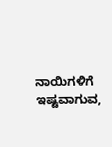ನಾಯಿಗಳಿಗೆ ಇಷ್ಟವಾಗುವ,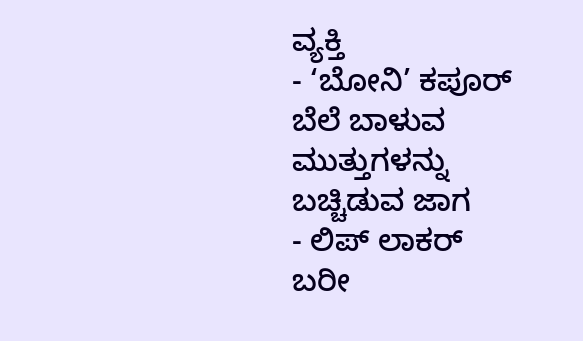ವ್ಯಕ್ತಿ
- ‘ಬೋನಿ’ ಕಪೂರ್
ಬೆಲೆ ಬಾಳುವ ಮುತ್ತುಗಳನ್ನು ಬಚ್ಚಿಡುವ ಜಾಗ
- ಲಿಪ್ ಲಾಕರ್
ಬರೀ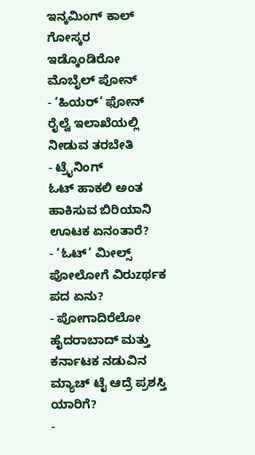ಇನ್ಕಮಿಂಗ್ ಕಾಲ್ ಗೋಸ್ಕರ ಇಡ್ಕೊಂಡಿರೋ ಮೊಬೈಲ್ ಪೋನ್
- ‘ಹಿಯರ್’ ಫೋನ್
ರೈಲ್ವೆ ಇಲಾಖೆಯಲ್ಲಿ ನೀಡುವ ತರಬೇತಿ
- ಟ್ರೈನಿಂಗ್
ಓಟ್ ಹಾಕಲಿ ಅಂತ ಹಾಕಿಸುವ ಬಿರಿಯಾನಿ ಊಟಕ ಏನಂತಾರೆ?
- ‘ಓಟ್’ ಮೀಲ್ಸ್
ಪೋಲೋಗೆ ವಿರುzರ್ಥಕ ಪದ ಏನು?
- ಪೋಗಾದಿರೆಲೋ
ಹೈದರಾಬಾದ್ ಮತ್ತು ಕರ್ನಾಟಕ ನಡುವಿನ ಮ್ಯಾಚ್ ಟೈ ಆದ್ರೆ ಪ್ರಶಸ್ತಿ ಯಾರಿಗೆ?
-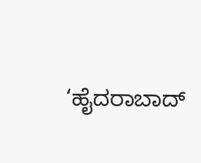‘ಹೈದರಾಬಾದ್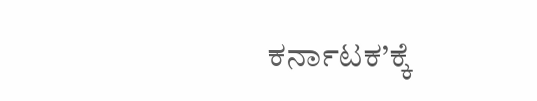ಕರ್ನಾಟಕ’ಕ್ಕೆ